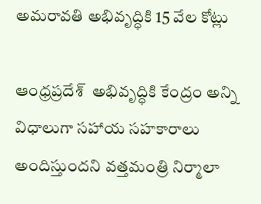అమరావతి అభివృద్ధికి 15 వేల కోట్లు

ఆంధ్రప్రదేశ్  అభివృద్ధికి కేంద్రం అన్ని విధాలుగా సహాయ సహకారాలు అందిస్తుందని వత్తమంత్రి నిర్మాలా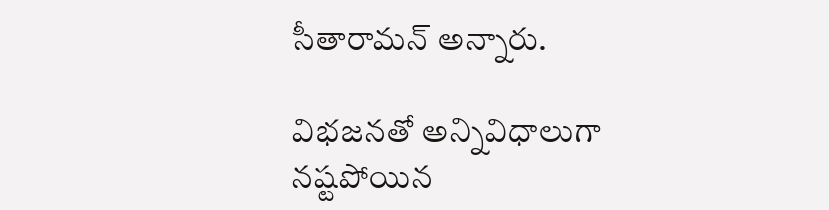సీతారామన్ అన్నారు.

విభజనతో అన్నివిధాలుగా నష్టపోయిన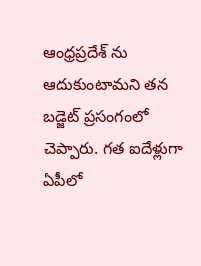ఆంధ్రప్రదేశ్ ను ఆదుకుంటామని తన బడ్జెట్ ప్రసంగంలో చెప్పారు. గత ఐదేళ్లుగా ఏపీలో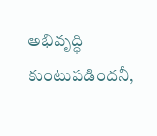అభివృద్ధి కుంటుపడిందనీ,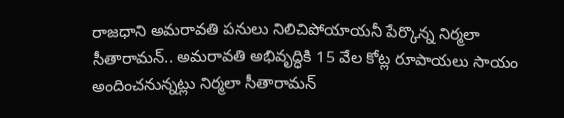రాజధాని అమరావతి పనులు నిలిచిపోయాయనీ పేర్కొన్న నిర్మలా సీతారామన్.. అమరావతి అభివృద్ధికి 15 వేల కోట్ల రూపాయలు సాయం అందించనున్నట్లు నిర్మలా సీతారామన్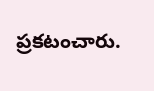ప్రకటంచారు.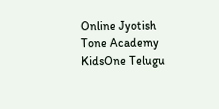Online Jyotish
Tone Academy
KidsOne Telugu